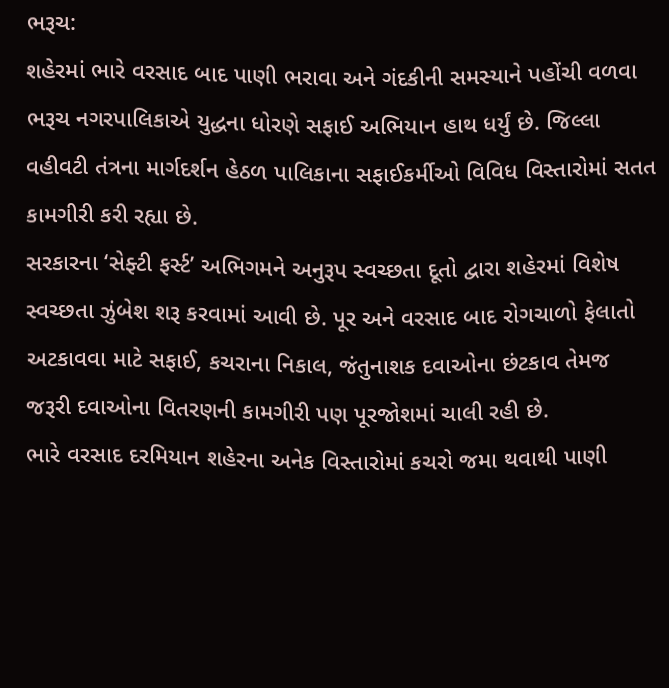ભરૂચ:
શહેરમાં ભારે વરસાદ બાદ પાણી ભરાવા અને ગંદકીની સમસ્યાને પહોંચી વળવા ભરૂચ નગરપાલિકાએ યુદ્ધના ધોરણે સફાઈ અભિયાન હાથ ધર્યું છે. જિલ્લા વહીવટી તંત્રના માર્ગદર્શન હેઠળ પાલિકાના સફાઈકર્મીઓ વિવિધ વિસ્તારોમાં સતત કામગીરી કરી રહ્યા છે.
સરકારના ‘સેફ્ટી ફર્સ્ટ’ અભિગમને અનુરૂપ સ્વચ્છતા દૂતો દ્વારા શહેરમાં વિશેષ સ્વચ્છતા ઝુંબેશ શરૂ કરવામાં આવી છે. પૂર અને વરસાદ બાદ રોગચાળો ફેલાતો અટકાવવા માટે સફાઈ, કચરાના નિકાલ, જંતુનાશક દવાઓના છંટકાવ તેમજ જરૂરી દવાઓના વિતરણની કામગીરી પણ પૂરજોશમાં ચાલી રહી છે.
ભારે વરસાદ દરમિયાન શહેરના અનેક વિસ્તારોમાં કચરો જમા થવાથી પાણી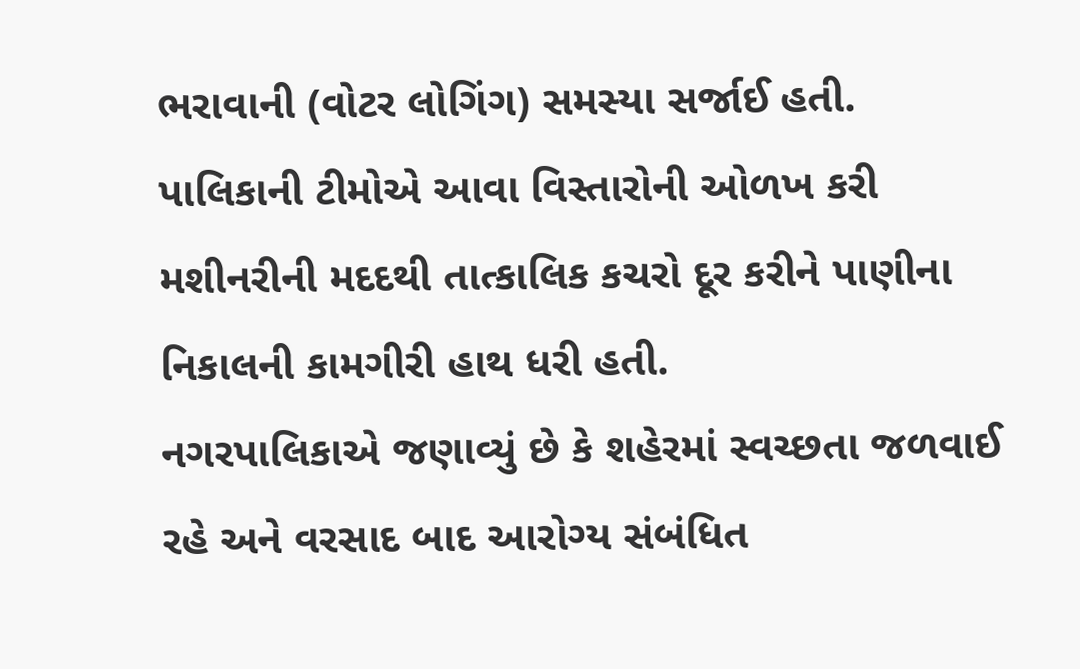ભરાવાની (વોટર લોગિંગ) સમસ્યા સર્જાઈ હતી. પાલિકાની ટીમોએ આવા વિસ્તારોની ઓળખ કરી મશીનરીની મદદથી તાત્કાલિક કચરો દૂર કરીને પાણીના નિકાલની કામગીરી હાથ ધરી હતી.
નગરપાલિકાએ જણાવ્યું છે કે શહેરમાં સ્વચ્છતા જળવાઈ રહે અને વરસાદ બાદ આરોગ્ય સંબંધિત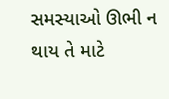સમસ્યાઓ ઊભી ન થાય તે માટે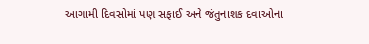આગામી દિવસોમાં પણ સફાઈ અને જંતુનાશક દવાઓના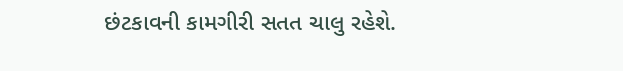છંટકાવની કામગીરી સતત ચાલુ રહેશે.